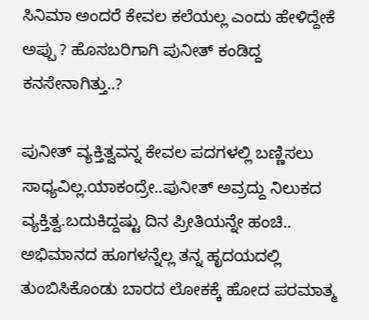ಸಿನಿಮಾ ಅಂದರೆ ಕೇವಲ ಕಲೆಯಲ್ಲ ಎಂದು ಹೇಳಿದ್ದೇಕೆ ಅಪ್ಪು ? ಹೊಸಬರಿಗಾಗಿ ಪುನೀತ್ ಕಂಡಿದ್ದ ಕನಸೇನಾಗಿತ್ತು..?

ಪುನೀತ್ ವ್ಯಕ್ತಿತ್ವವನ್ನ ಕೇವಲ ಪದಗಳಲ್ಲಿ ಬಣ್ಣಿಸಲು ಸಾಧ್ಯವಿಲ್ಲ.ಯಾಕಂದ್ರೇ..ಪುನೀತ್ ಅವ್ರದ್ದು ನಿಲುಕದ ವ್ಯಕ್ತಿತ್ವ.ಬದುಕಿದ್ದಷ್ಟು ದಿನ ಪ್ರೀತಿಯನ್ನೇ ಹಂಚಿ.. ಅಭಿಮಾನದ ಹೂಗಳನ್ನೆಲ್ಲ ತನ್ನ ಹೃದಯದಲ್ಲಿ ತುಂಬಿಸಿಕೊಂಡು ಬಾರದ ಲೋಕಕ್ಕೆ ಹೋದ ಪರಮಾತ್ಮ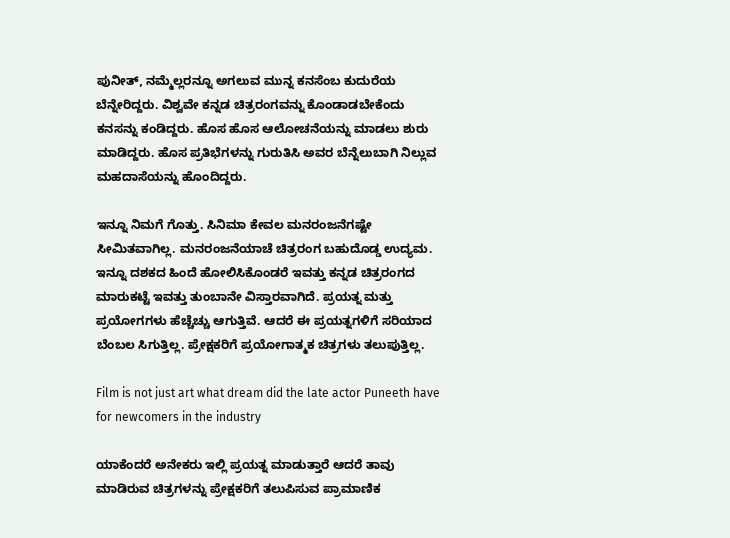ಪುನೀತ್, ನಮ್ಮೆಲ್ಲರನ್ನೂ ಅಗಲುವ ಮುನ್ನ ಕನಸೆಂಬ ಕುದುರೆಯ ಬೆನ್ನೇರಿದ್ದರು. ವಿಶ್ವವೇ ಕನ್ನಡ ಚಿತ್ರರಂಗವನ್ನು ಕೊಂಡಾಡಬೇಕೆಂದು ಕನಸನ್ನು ಕಂಡಿದ್ದರು. ಹೊಸ ಹೊಸ ಆಲೋಚನೆಯನ್ನು ಮಾಡಲು ಶುರು ಮಾಡಿದ್ದರು. ಹೊಸ ಪ್ರತಿಭೆಗಳನ್ನು ಗುರುತಿಸಿ ಅವರ ಬೆನ್ನೆಲುಬಾಗಿ ನಿಲ್ಲುವ ಮಹದಾಸೆಯನ್ನು ಹೊಂದಿದ್ದರು.

ಇನ್ನೂ ನಿಮಗೆ ಗೊತ್ತು. ಸಿನಿಮಾ ಕೇವಲ ಮನರಂಜನೆಗಷ್ಟೇ ಸೀಮಿತವಾಗಿಲ್ಲ. ಮನರಂಜನೆಯಾಚೆ ಚಿತ್ರರಂಗ ಬಹುದೊಡ್ಡ ಉದ್ಯಮ. ಇನ್ನೂ ದಶಕದ ಹಿಂದೆ ಹೋಲಿಸಿಕೊಂಡರೆ ಇವತ್ತು ಕನ್ನಡ ಚಿತ್ರರಂಗದ ಮಾರುಕಟ್ಟೆ ಇವತ್ತು ತುಂಬಾನೇ ವಿಸ್ತಾರವಾಗಿದೆ. ಪ್ರಯತ್ನ ಮತ್ತು ಪ್ರಯೋಗಗಳು ಹೆಚ್ಚೆಚ್ಚು ಆಗುತ್ತಿವೆ. ಆದರೆ ಈ ಪ್ರಯತ್ನಗಳಿಗೆ ಸರಿಯಾದ ಬೆಂಬಲ ಸಿಗುತ್ತಿಲ್ಲ. ಪ್ರೇಕ್ಷಕರಿಗೆ ಪ್ರಯೋಗಾತ್ಮಕ ಚಿತ್ರಗಳು ತಲುಪುತ್ತಿಲ್ಲ.

Film is not just art what dream did the late actor Puneeth have for newcomers in the industry

ಯಾಕೆಂದರೆ ಅನೇಕರು ಇಲ್ಲಿ ಪ್ರಯತ್ನ ಮಾಡುತ್ತಾರೆ ಆದರೆ ತಾವು ಮಾಡಿರುವ ಚಿತ್ರಗಳನ್ನು ಪ್ರೇಕ್ಷಕರಿಗೆ ತಲುಪಿಸುವ ಪ್ರಾಮಾಣಿಕ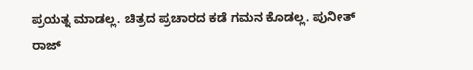ಪ್ರಯತ್ನ ಮಾಡಲ್ಲ. ಚಿತ್ರದ ಪ್ರಚಾರದ ಕಡೆ ಗಮನ ಕೊಡಲ್ಲ. ಪುನೀತ್ ರಾಜ್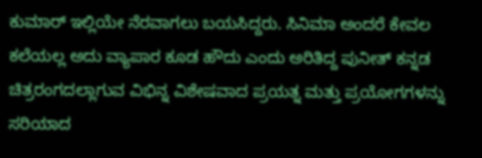ಕುಮಾರ್ ಇಲ್ಲಿಯೇ ನೆರವಾಗಲು ಬಯಸಿದ್ದರು. ಸಿನಿಮಾ ಅಂದರೆ ಕೇವಲ ಕಲೆಯಲ್ಲ ಅದು ವ್ಯಾಪಾರ ಕೂಡ ಹೌದು ಎಂದು ಅರಿತಿದ್ದ ಪುನೀತ್ ಕನ್ನಡ ಚಿತ್ರರಂಗದಲ್ಲಾಗುವ ವಿಭಿನ್ನ ವಿಶೇಷವಾದ ಪ್ರಯತ್ನ ಮತ್ತು ಪ್ರಯೋಗಗಳನ್ನು ಸರಿಯಾದ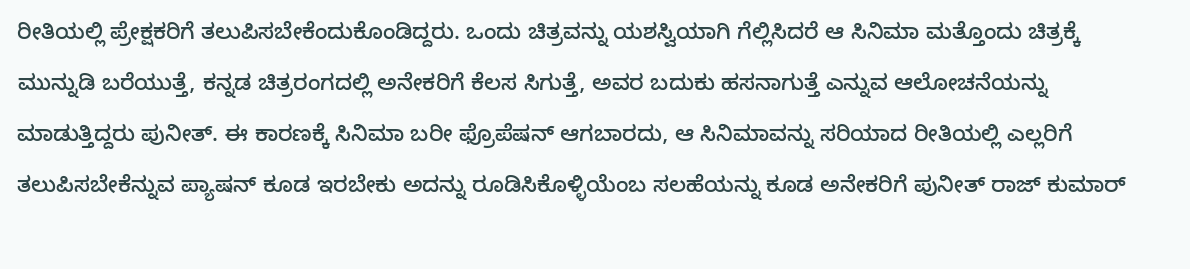ರೀತಿಯಲ್ಲಿ ಪ್ರೇಕ್ಷಕರಿಗೆ ತಲುಪಿಸಬೇಕೆಂದುಕೊಂಡಿದ್ದರು. ಒಂದು ಚಿತ್ರವನ್ನು ಯಶಸ್ವಿಯಾಗಿ ಗೆಲ್ಲಿಸಿದರೆ ಆ ಸಿನಿಮಾ ಮತ್ತೊಂದು ಚಿತ್ರಕ್ಕೆ ಮುನ್ನುಡಿ ಬರೆಯುತ್ತೆ, ಕನ್ನಡ ಚಿತ್ರರಂಗದಲ್ಲಿ ಅನೇಕರಿಗೆ ಕೆಲಸ ಸಿಗುತ್ತೆ, ಅವರ ಬದುಕು ಹಸನಾಗುತ್ತೆ ಎನ್ನುವ ಆಲೋಚನೆಯನ್ನು ಮಾಡುತ್ತಿದ್ದರು ಪುನೀತ್. ಈ ಕಾರಣಕ್ಕೆ ಸಿನಿಮಾ ಬರೀ ಫ್ರೊಪೆಷನ್ ಆಗಬಾರದು, ಆ ಸಿನಿಮಾವನ್ನು ಸರಿಯಾದ ರೀತಿಯಲ್ಲಿ ಎಲ್ಲರಿಗೆ ತಲುಪಿಸಬೇಕೆನ್ನುವ ಪ್ಯಾಷನ್ ಕೂಡ ಇರಬೇಕು ಅದನ್ನು ರೂಡಿಸಿಕೊಳ್ಳಿಯೆಂಬ ಸಲಹೆಯನ್ನು ಕೂಡ ಅನೇಕರಿಗೆ ಪುನೀತ್ ರಾಜ್ ಕುಮಾರ್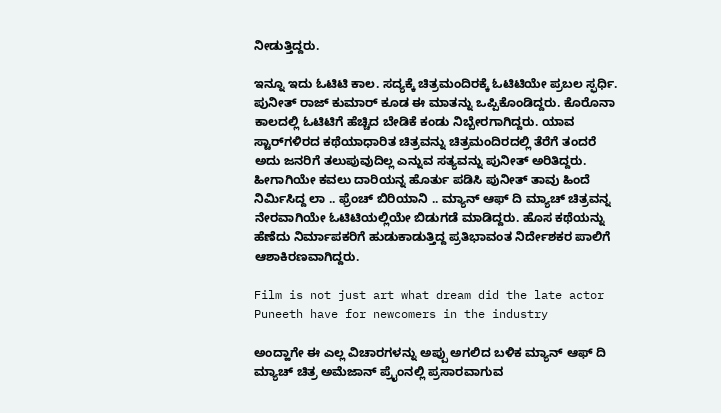ನೀಡುತ್ತಿದ್ದರು.

ಇನ್ನೂ ಇದು ಓಟಿಟಿ ಕಾಲ. ಸದ್ಯಕ್ಕೆ ಚಿತ್ರಮಂದಿರಕ್ಕೆ ಓಟಿಟಿಯೇ ಪ್ರಬಲ ಸ್ಫರ್ಧಿ. ಪುನೀತ್ ರಾಜ್ ಕುಮಾರ್ ಕೂಡ ಈ ಮಾತನ್ನು ಒಪ್ಪಿಕೊಂಡಿದ್ದರು. ಕೊರೊನಾ ಕಾಲದಲ್ಲಿ ಓಟಿಟಿಗೆ ಹೆಚ್ಚಿದ ಬೇಡಿಕೆ ಕಂಡು ನಿಬ್ಬೇರಗಾಗಿದ್ದರು. ಯಾವ ಸ್ಟಾರ್‌ಗಳಿರದ ಕಥೆಯಾಧಾರಿತ ಚಿತ್ರವನ್ನು ಚಿತ್ರಮಂದಿರದಲ್ಲಿ ತೆರೆಗೆ ತಂದರೆ ಅದು ಜನರಿಗೆ ತಲುಪುವುದಿಲ್ಲ ಎನ್ನುವ ಸತ್ಯವನ್ನು ಪುನೀತ್ ಅರಿತಿದ್ದರು. ಹೀಗಾಗಿಯೇ ಕವಲು ದಾರಿಯನ್ನ ಹೊರ್ತು ಪಡಿಸಿ ಪುನೀತ್ ತಾವು ಹಿಂದೆ ನಿರ್ಮಿಸಿದ್ದ ಲಾ .. ಫ್ರೆಂಚ್ ಬಿರಿಯಾನಿ .. ಮ್ಯಾನ್ ಆಫ್ ದಿ ಮ್ಯಾಚ್ ಚಿತ್ರವನ್ನ ನೇರವಾಗಿಯೇ ಓಟಿಟಿಯಲ್ಲಿಯೇ ಬಿಡುಗಡೆ ಮಾಡಿದ್ದರು. ಹೊಸ ಕಥೆಯನ್ನು ಹೆಣೆದು ನಿರ್ಮಾಪಕರಿಗೆ ಹುಡುಕಾಡುತ್ತಿದ್ದ ಪ್ರತಿಭಾವಂತ ನಿರ್ದೇಶಕರ ಪಾಲಿಗೆ ಆಶಾಕಿರಣವಾಗಿದ್ದರು.

Film is not just art what dream did the late actor Puneeth have for newcomers in the industry

ಅಂದ್ಹಾಗೇ ಈ ಎಲ್ಲ ವಿಚಾರಗಳನ್ನು ಅಪ್ಪು ಅಗಲಿದ ಬಳಿಕ ಮ್ಯಾನ್ ಆಫ್ ದಿ ಮ್ಯಾಚ್ ಚಿತ್ರ ಅಮೆಜಾನ್ ಪ್ರೈಂನಲ್ಲಿ ಪ್ರಸಾರವಾಗುವ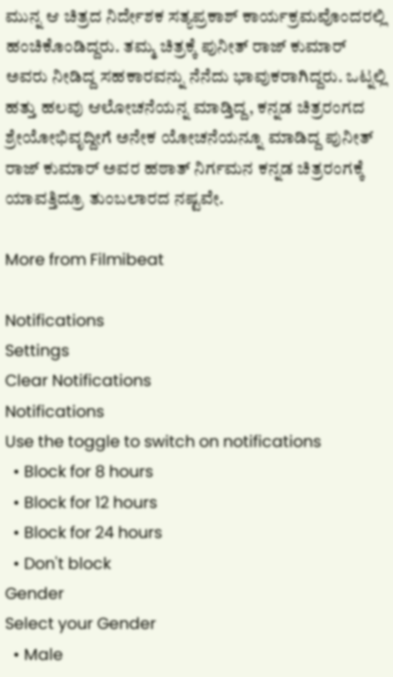ಮುನ್ನ ಆ ಚಿತ್ರದ ನಿರ್ದೇಶಕ ಸತ್ಯಪ್ರಕಾಶ್ ಕಾರ್ಯಕ್ರಮವೊಂದರಲ್ಲಿ ಹಂಚಿಕೊಂಡಿದ್ದರು. ತಮ್ಮ ಚಿತ್ರಕ್ಕೆ ಪುನೀತ್ ರಾಜ್ ಕುಮಾರ್ ಅವರು ನೀಡಿದ್ದ ಸಹಕಾರವನ್ನು ನೆನೆದು ಭಾವುಕರಾಗಿದ್ದರು. ಒಟ್ನಲ್ಲಿ ಹತ್ತು ಹಲವು ಆಲೋಚನೆಯನ್ನ ಮಾಡ್ತಿದ್ದ, ಕನ್ನಡ ಚಿತ್ರರಂಗದ ಶ್ರೇಯೋಭಿವೃದ್ದೀಗೆ ಅನೇಕ ಯೋಚನೆಯನ್ನೂ ಮಾಡಿದ್ದ ಪುನೀತ್ ರಾಜ್ ಕುಮಾರ್ ಅವರ ಹಠಾತ್ ನಿರ್ಗಮನ ಕನ್ನಡ ಚಿತ್ರರಂಗಕ್ಕೆ ಯಾವತ್ತಿದ್ರೂ ತುಂಬಲಾರದ ನಷ್ಟವೇ.

More from Filmibeat

Notifications
Settings
Clear Notifications
Notifications
Use the toggle to switch on notifications
  • Block for 8 hours
  • Block for 12 hours
  • Block for 24 hours
  • Don't block
Gender
Select your Gender
  • Male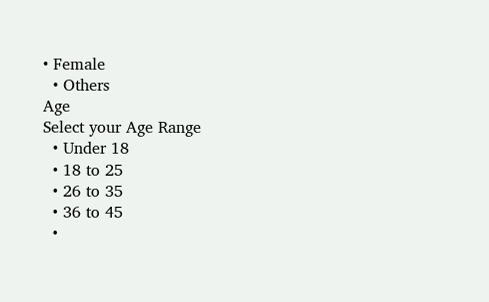• Female
  • Others
Age
Select your Age Range
  • Under 18
  • 18 to 25
  • 26 to 35
  • 36 to 45
  •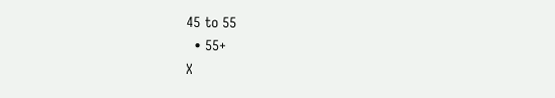45 to 55
  • 55+
X